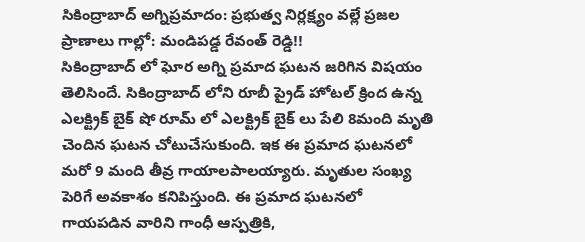సికింద్రాబాద్ అగ్నిప్రమాదం: ప్రభుత్వ నిర్లక్ష్యం వల్లే ప్రజల ప్రాణాలు గాల్లో: మండిపడ్డ రేవంత్ రెడ్డి!!
సికింద్రాబాద్ లో ఘోర అగ్ని ప్రమాద ఘటన జరిగిన విషయం తెలిసిందే. సికింద్రాబాద్ లోని రూబీ ప్రైడ్ హోటల్ క్రింద ఉన్న ఎలక్ట్రిక్ బైక్ షో రూమ్ లో ఎలక్ట్రిక్ బైక్ లు పేలి 8మంది మృతి చెందిన ఘటన చోటుచేసుకుంది. ఇక ఈ ప్రమాద ఘటనలో మరో 9 మంది తీవ్ర గాయాలపాలయ్యారు. మృతుల సంఖ్య పెరిగే అవకాశం కనిపిస్తుంది. ఈ ప్రమాద ఘటనలో గాయపడిన వారిని గాంధీ ఆస్పత్రికి,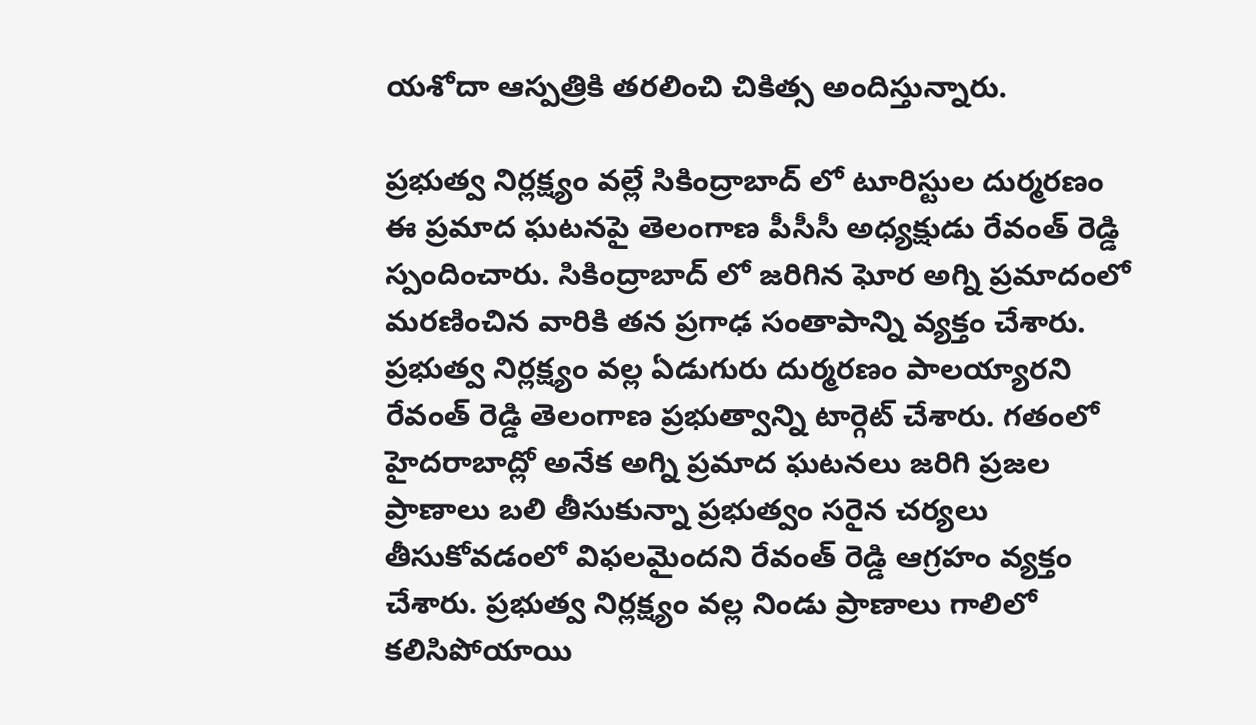యశోదా ఆస్పత్రికి తరలించి చికిత్స అందిస్తున్నారు.

ప్రభుత్వ నిర్లక్ష్యం వల్లే సికింద్రాబాద్ లో టూరిస్టుల దుర్మరణం
ఈ ప్రమాద ఘటనపై తెలంగాణ పీసీసీ అధ్యక్షుడు రేవంత్ రెడ్డి స్పందించారు. సికింద్రాబాద్ లో జరిగిన ఘోర అగ్ని ప్రమాదంలో మరణించిన వారికి తన ప్రగాఢ సంతాపాన్ని వ్యక్తం చేశారు. ప్రభుత్వ నిర్లక్ష్యం వల్ల ఏడుగురు దుర్మరణం పాలయ్యారని రేవంత్ రెడ్డి తెలంగాణ ప్రభుత్వాన్ని టార్గెట్ చేశారు. గతంలో హైదరాబాద్లో అనేక అగ్ని ప్రమాద ఘటనలు జరిగి ప్రజల ప్రాణాలు బలి తీసుకున్నా ప్రభుత్వం సరైన చర్యలు తీసుకోవడంలో విఫలమైందని రేవంత్ రెడ్డి ఆగ్రహం వ్యక్తం చేశారు. ప్రభుత్వ నిర్లక్ష్యం వల్ల నిండు ప్రాణాలు గాలిలో కలిసిపోయాయి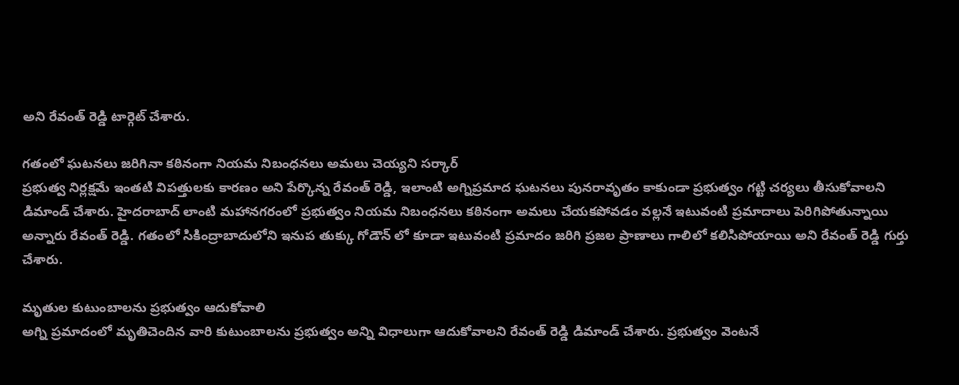అని రేవంత్ రెడ్డి టార్గెట్ చేశారు.

గతంలో ఘటనలు జరిగినా కఠినంగా నియమ నిబంధనలు అమలు చెయ్యని సర్కార్
ప్రభుత్వ నిర్లక్షమే ఇంతటి విపత్తులకు కారణం అని పేర్కొన్న రేవంత్ రెడ్డి, ఇలాంటి అగ్నిప్రమాద ఘటనలు పునరావృతం కాకుండా ప్రభుత్వం గట్టి చర్యలు తీసుకోవాలని డిమాండ్ చేశారు. హైదరాబాద్ లాంటి మహానగరంలో ప్రభుత్వం నియమ నిబంధనలు కఠినంగా అమలు చేయకపోవడం వల్లనే ఇటువంటి ప్రమాదాలు పెరిగిపోతున్నాయి అన్నారు రేవంత్ రెడ్డి. గతంలో సికింద్రాబాదులోని ఇనుప తుక్కు గోడౌన్ లో కూడా ఇటువంటి ప్రమాదం జరిగి ప్రజల ప్రాణాలు గాలిలో కలిసిపోయాయి అని రేవంత్ రెడ్డి గుర్తు చేశారు.

మృతుల కుటుంబాలను ప్రభుత్వం ఆదుకోవాలి
అగ్ని ప్రమాదంలో మృతిచెందిన వారి కుటుంబాలను ప్రభుత్వం అన్ని విధాలుగా ఆదుకోవాలని రేవంత్ రెడ్డి డిమాండ్ చేశారు. ప్రభుత్వం వెంటనే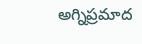అగ్నిప్రమాద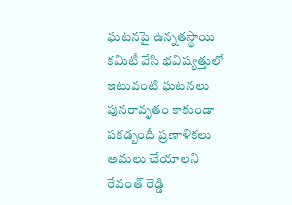ఘటనపై ఉన్నతస్థాయి కమిటీ వేసి భవిష్యత్తులో ఇటువంటి ఘటనలు పునరావృతం కాకుండా పకడ్బందీ ప్రణాళికలు అమలు చేయాలని రేవంత్ రెడ్డి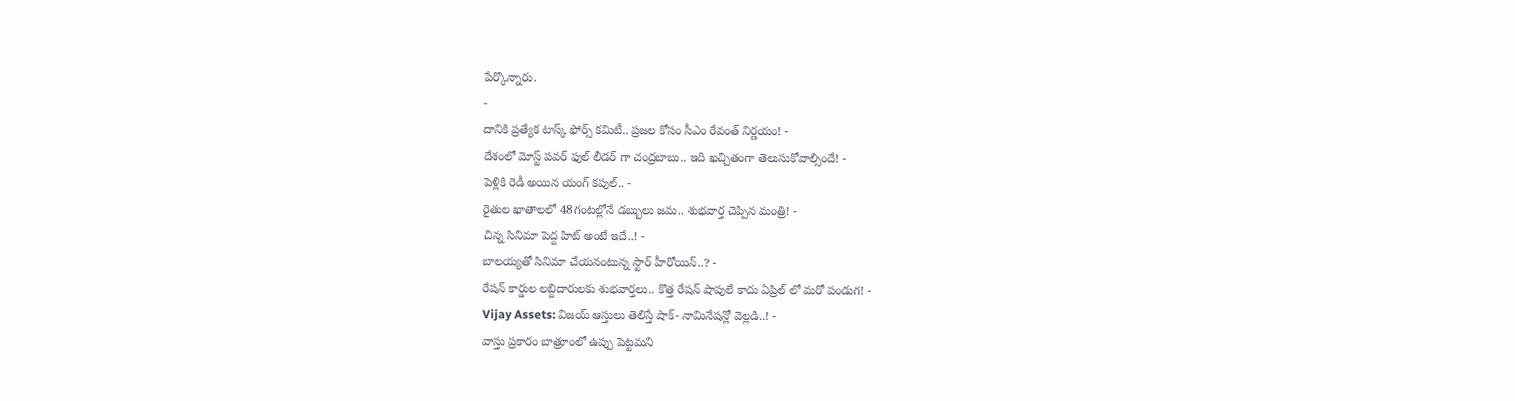పేర్కొన్నారు.
-
దానికి ప్రత్యేక టాస్క్ ఫోర్స్ కమిటీ.. ప్రజల కోసం సీఎం రేవంత్ నిర్ణయం! -
దేశంలో మోస్ట్ పవర్ ఫుల్ లీడర్ గా చంద్రబాబు.. ఇది ఖచ్చితంగా తెలుసుకోవాల్సిందే! -
పెళ్లికి రెడీ అయిన యంగ్ కపుల్.. -
రైతుల ఖాతాలలో 48గంటల్లోనే డబ్బులు జమ.. శుభవార్త చెప్పిన మంత్రి! -
చిన్న సినిమా పెద్ద హిట్ అంటే ఇదే..! -
బాలయ్యతో సినిమా చేయనంటున్న స్టార్ హీరోయిన్..? -
రేషన్ కార్డుల లబ్దిదారులకు శుభవార్తలు.. కొత్త రేషన్ షాపులే కాదు ఏప్రిల్ లో మరో పండుగ! -
Vijay Assets: విజయ్ ఆస్తులు తెలిస్తే షాక్- నామినేషన్లో వెల్లడి..! -
వాస్తు ప్రకారం బాత్రూంలో ఉప్పు పెట్టమని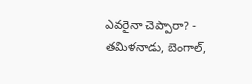ఎవరైనా చెప్పారా? -
తమిళనాడు, బెంగాల్,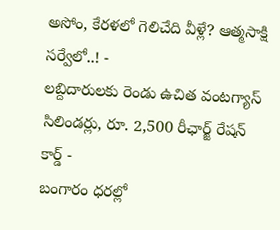అసోం, కేరళలో గెలిచేది వీళ్లే? ఆత్మసాక్షి సర్వేలో..! -
లబ్దిదారులకు రెండు ఉచిత వంటగ్యాస్ సిలిండర్లు, రూ. 2,500 రీఛార్జ్ రేషన్ కార్డ్ -
బంగారం ధరల్లో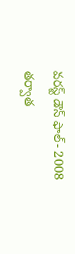వరస్ట్ డౌన్ ఫాల్- 2008 తర్వాత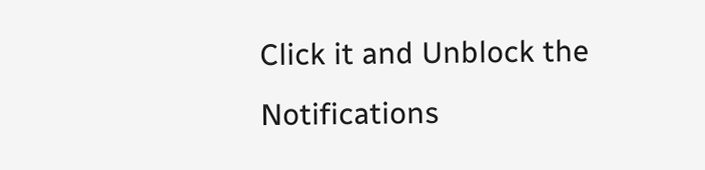Click it and Unblock the Notifications